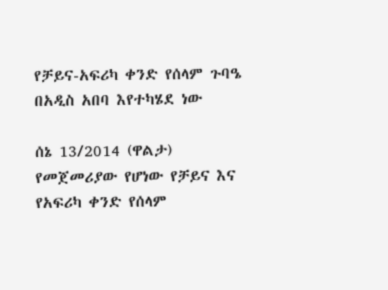የቻይና-አፍሪካ ቀንድ የሰላም ጉባዔ በአዲስ አበባ እየተካሄደ ነው

ሰኔ 13/2014 (ዋልታ) የመጀመሪያው የሆነው የቻይና እና የአፍሪካ ቀንድ የሰላም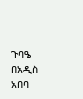ጉባዔ በአዲስ አበባ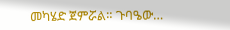መካሄድ ጀምሯል። ጉባዔው…